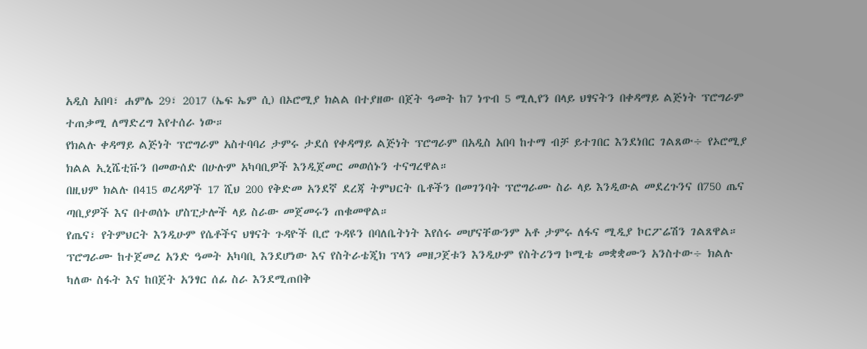አዲስ አበባ፣ ሐምሌ 29፣ 2017 (ኤፍ ኤም ሲ) በኦሮሚያ ክልል በተያዘው በጀት ዓመት ከ7 ነጥብ 5 ሚሊየን በላይ ህፃናትን በቀዳማይ ልጅነት ፕሮግራም ተጠቃሚ ለማድረግ እየተሰራ ነው።
የክልሉ ቀዳማይ ልጅነት ፕሮግራም አስተባባሪ ታምሩ ታደሰ የቀዳማይ ልጅነት ፕሮግራም በአዲስ አበባ ከተማ ብቻ ይተገበር እንደነበር ገልጸው÷ የኦሮሚያ ክልል ኢኒሼቲቩን በመውሰድ በሁሉም አካባቢዎች እንዲጀመር መወሰኑን ተናግረዋል።
በዚህም ክልሉ በ415 ወረዳዎች 17 ሺህ 200 የቅድመ አንደኛ ደረጃ ትምህርት ቤቶችን በመገንባት ፕሮግራሙ ስራ ላይ እንዲውል መደረጉንና በ750 ጤና ጣቢያዎች እና በተወሰኑ ሆስፒታሎች ላይ ስራው መጀመሩን ጠቁመዋል።
የጤና፣ የትምህርት እንዲሁም የሴቶችና ህፃናት ጉዳዮች ቢሮ ጉዳዩን በባለቤትነት እየሰሩ መሆናቸውንም አቶ ታምሩ ለፋና ሚዲያ ኮርፖሬሽን ገልጸዋል።
ፕሮግራሙ ከተጀመረ አንድ ዓመት አካባቢ እንደሆነው እና የስትራቴጂክ ፕላን መዘጋጀቱን እንዲሁም የስትሪንግ ኮሚቴ መቋቋሙን አንስተው÷ ክልሉ ካለው ስፋት እና ከበጀት አንፃር ሰፊ ስራ እንደሚጠበቅ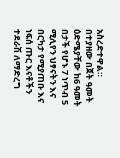አስረድተዋል።
በተያዘው በጀት ዓመት ዕድሜያቸው ከ6 ዓመት በታች የሆኑ 7 ነጥብ 5 ሚሊየን ህፃናትን እና በርካታ የሚያጠቡ እና ነፍሰ ጡር እናቶችን ተደራሽ ለማድረግ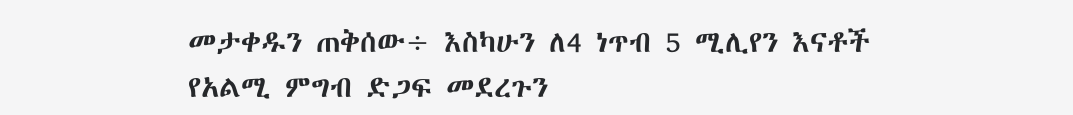መታቀዱን ጠቅሰው÷ እስካሁን ለ4 ነጥብ 5 ሚሊየን እናቶች የአልሚ ምግብ ድጋፍ መደረጉን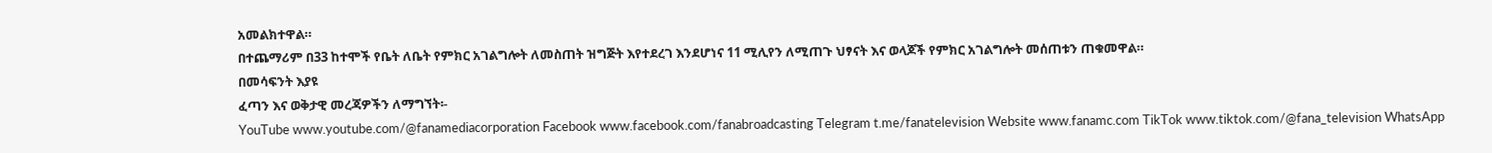አመልክተዋል።
በተጨማሪም በ33 ከተሞች የቤት ለቤት የምክር አገልግሎት ለመስጠት ዝግጅት እየተደረገ እንደሆነና 11 ሚሊየን ለሚጠጉ ህፃናት እና ወላጆች የምክር አገልግሎት መሰጠቱን ጠቁመዋል።
በመሳፍንት እያዩ
ፈጣን እና ወቅታዊ መረጃዎችን ለማግኘት፡-
YouTube www.youtube.com/@fanamediacorporation Facebook www.facebook.com/fanabroadcasting Telegram t.me/fanatelevision Website www.fanamc.com TikTok www.tiktok.com/@fana_television WhatsApp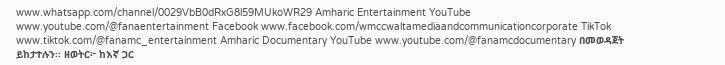www.whatsapp.com/channel/0029VbB0dRxG8l59MUkoWR29 Amharic Entertainment YouTube www.youtube.com/@fanaentertainment Facebook www.facebook.com/wmccwaltamediaandcommunicationcorporate TikTok www.tiktok.com/@fanamc_entertainment Amharic Documentary YouTube www.youtube.com/@fanamcdocumentary በመወዳጀት ይከታተሉን፡፡ ዘወትር፦ ከእኛ ጋር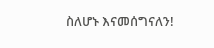ስለሆኑ እናመሰግናለን!